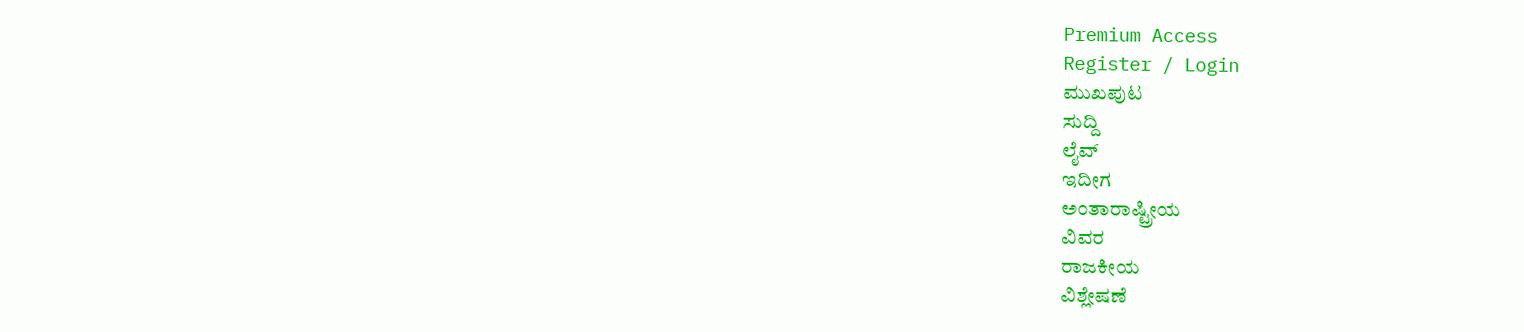Premium Access
Register / Login
ಮುಖಪುಟ
ಸುದ್ದಿ
ಲೈವ್
ಇದೀಗ
ಅಂತಾರಾಷ್ಟ್ರೀಯ
ವಿವರ
ರಾಜಕೀಯ
ವಿಶ್ಲೇಷಣೆ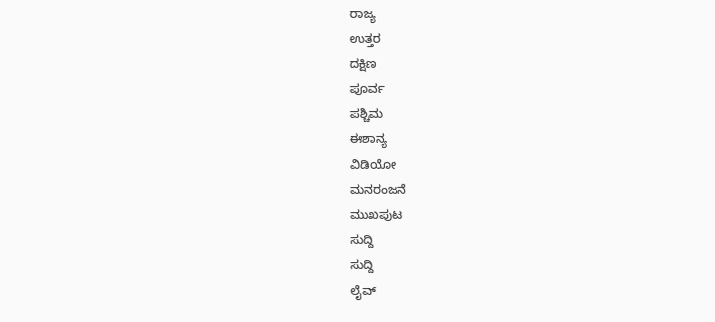ರಾಜ್ಯ
ಉತ್ತರ
ದಕ್ಷಿಣ
ಪೂರ್ವ
ಪಶ್ಚಿಮ
ಈಶಾನ್ಯ
ವಿಡಿಯೋ
ಮನರಂಜನೆ
ಮುಖಪುಟ
ಸುದ್ದಿ
ಸುದ್ದಿ
ಲೈವ್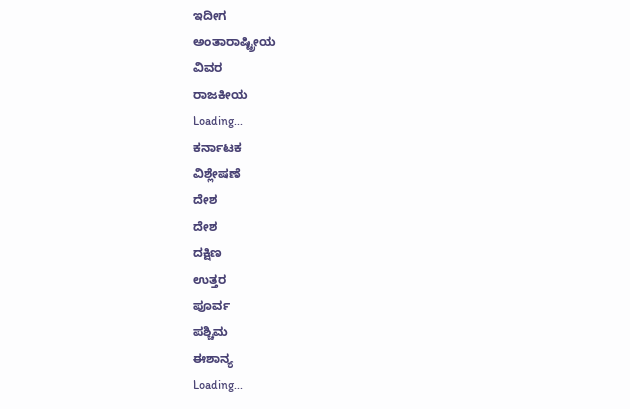ಇದೀಗ
ಅಂತಾರಾಷ್ಟ್ರೀಯ
ವಿವರ
ರಾಜಕೀಯ
Loading...
ಕರ್ನಾಟಕ
ವಿಶ್ಲೇಷಣೆ
ದೇಶ
ದೇಶ
ದಕ್ಷಿಣ
ಉತ್ತರ
ಪೂರ್ವ
ಪಶ್ಚಿಮ
ಈಶಾನ್ಯ
Loading...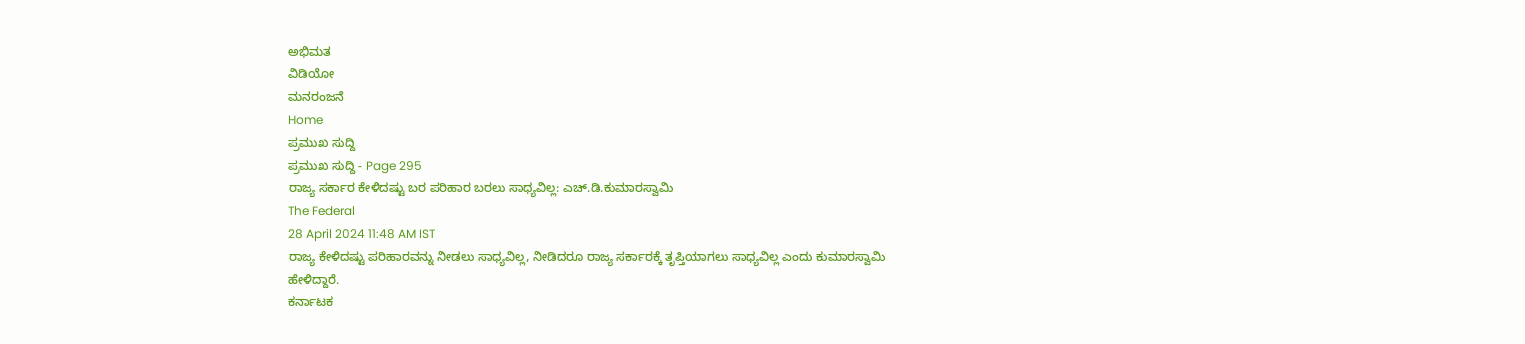ಅಭಿಮತ
ವಿಡಿಯೋ
ಮನರಂಜನೆ
Home
ಪ್ರಮುಖ ಸುದ್ದಿ
ಪ್ರಮುಖ ಸುದ್ದಿ - Page 295
ರಾಜ್ಯ ಸರ್ಕಾರ ಕೇಳಿದಷ್ಟು ಬರ ಪರಿಹಾರ ಬರಲು ಸಾಧ್ಯವಿಲ್ಲ: ಎಚ್.ಡಿ.ಕುಮಾರಸ್ವಾಮಿ
The Federal
28 April 2024 11:48 AM IST
ರಾಜ್ಯ ಕೇಳಿದಷ್ಟು ಪರಿಹಾರವನ್ನು ನೀಡಲು ಸಾಧ್ಯವಿಲ್ಲ, ನೀಡಿದರೂ ರಾಜ್ಯ ಸರ್ಕಾರಕ್ಕೆ ತೃಪ್ತಿಯಾಗಲು ಸಾಧ್ಯವಿಲ್ಲ ಎಂದು ಕುಮಾರಸ್ವಾಮಿ ಹೇಳಿದ್ದಾರೆ.
ಕರ್ನಾಟಕ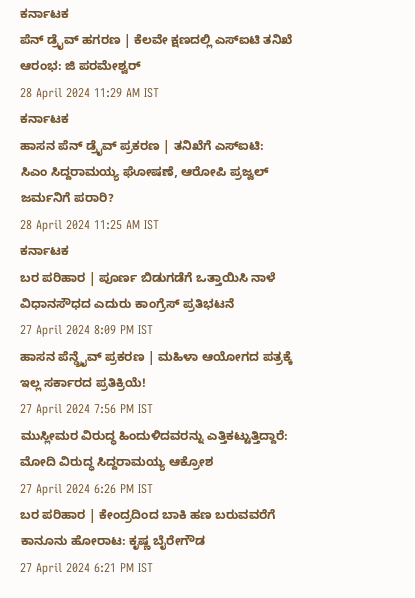ಕರ್ನಾಟಕ
ಪೆನ್ ಡ್ರೈವ್ ಹಗರಣ | ಕೆಲವೇ ಕ್ಷಣದಲ್ಲಿ ಎಸ್ಐಟಿ ತನಿಖೆ ಆರಂಭ: ಜಿ ಪರಮೇಶ್ವರ್
28 April 2024 11:29 AM IST
ಕರ್ನಾಟಕ
ಹಾಸನ ಪೆನ್ ಡ್ರೈವ್ ಪ್ರಕರಣ | ತನಿಖೆಗೆ ಎಸ್ಐಟಿ: ಸಿಎಂ ಸಿದ್ದರಾಮಯ್ಯ ಘೋಷಣೆ, ಆರೋಪಿ ಪ್ರಜ್ವಲ್ ಜರ್ಮನಿಗೆ ಪರಾರಿ?
28 April 2024 11:25 AM IST
ಕರ್ನಾಟಕ
ಬರ ಪರಿಹಾರ | ಪೂರ್ಣ ಬಿಡುಗಡೆಗೆ ಒತ್ತಾಯಿಸಿ ನಾಳೆ ವಿಧಾನಸೌಧದ ಎದುರು ಕಾಂಗ್ರೆಸ್ ಪ್ರತಿಭಟನೆ
27 April 2024 8:09 PM IST
ಹಾಸನ ಪೆನ್ಡ್ರೈವ್ ಪ್ರಕರಣ | ಮಹಿಳಾ ಆಯೋಗದ ಪತ್ರಕ್ಕೆ ಇಲ್ಲ ಸರ್ಕಾರದ ಪ್ರತಿಕ್ರಿಯೆ!
27 April 2024 7:56 PM IST
ಮುಸ್ಲೀಮರ ವಿರುದ್ಧ ಹಿಂದುಳಿದವರನ್ನು ಎತ್ತಿಕಟ್ಟುತ್ತಿದ್ದಾರೆ: ಮೋದಿ ವಿರುದ್ಧ ಸಿದ್ದರಾಮಯ್ಯ ಆಕ್ರೋಶ
27 April 2024 6:26 PM IST
ಬರ ಪರಿಹಾರ | ಕೇಂದ್ರದಿಂದ ಬಾಕಿ ಹಣ ಬರುವವರೆಗೆ ಕಾನೂನು ಹೋರಾಟ: ಕೃಷ್ಣ ಬೈರೇಗೌಡ
27 April 2024 6:21 PM IST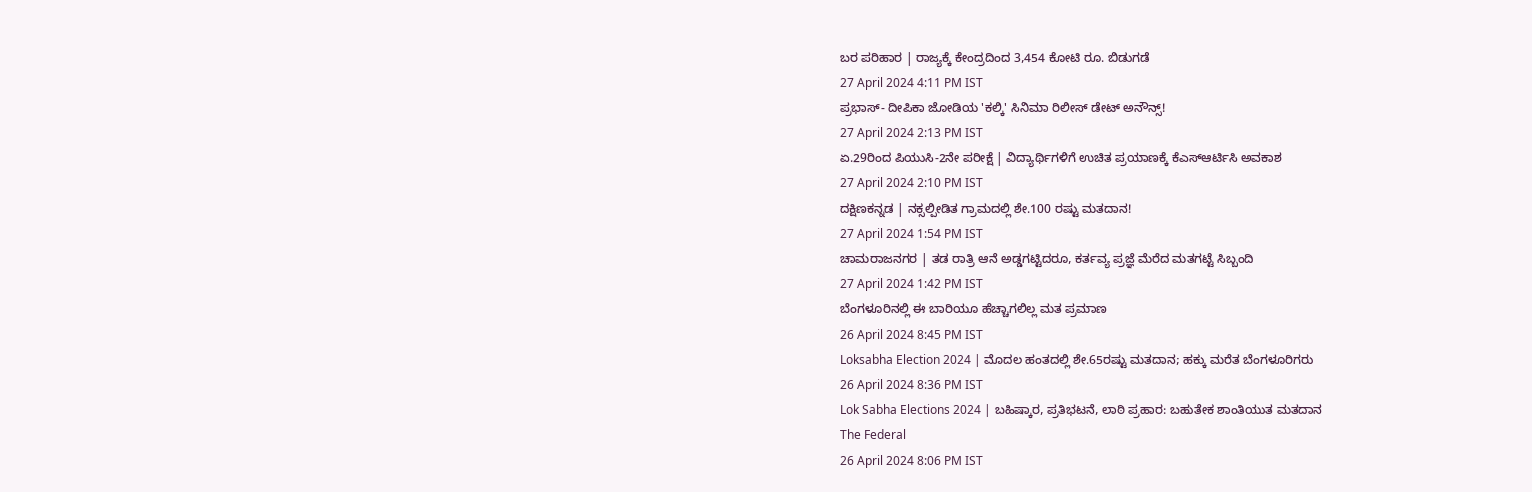ಬರ ಪರಿಹಾರ | ರಾಜ್ಯಕ್ಕೆ ಕೇಂದ್ರದಿಂದ 3,454 ಕೋಟಿ ರೂ. ಬಿಡುಗಡೆ
27 April 2024 4:11 PM IST
ಪ್ರಭಾಸ್- ದೀಪಿಕಾ ಜೋಡಿಯ 'ಕಲ್ಕಿ' ಸಿನಿಮಾ ರಿಲೀಸ್ ಡೇಟ್ ಅನೌನ್ಸ್!
27 April 2024 2:13 PM IST
ಏ.29ರಿಂದ ಪಿಯುಸಿ-2ನೇ ಪರೀಕ್ಷೆ | ವಿದ್ಯಾರ್ಥಿಗಳಿಗೆ ಉಚಿತ ಪ್ರಯಾಣಕ್ಕೆ ಕೆಎಸ್ಆರ್ಟಿಸಿ ಅವಕಾಶ
27 April 2024 2:10 PM IST
ದಕ್ಷಿಣಕನ್ನಡ | ನಕ್ಸಲ್ಪೀಡಿತ ಗ್ರಾಮದಲ್ಲಿ ಶೇ.100 ರಷ್ಟು ಮತದಾನ!
27 April 2024 1:54 PM IST
ಚಾಮರಾಜನಗರ | ತಡ ರಾತ್ರಿ ಆನೆ ಅಡ್ಡಗಟ್ಟಿದರೂ, ಕರ್ತವ್ಯ ಪ್ರಜ್ಞೆ ಮೆರೆದ ಮತಗಟ್ಟೆ ಸಿಬ್ಬಂದಿ
27 April 2024 1:42 PM IST
ಬೆಂಗಳೂರಿನಲ್ಲಿ ಈ ಬಾರಿಯೂ ಹೆಚ್ಚಾಗಲಿಲ್ಲ ಮತ ಪ್ರಮಾಣ
26 April 2024 8:45 PM IST
Loksabha Election 2024 | ಮೊದಲ ಹಂತದಲ್ಲಿ ಶೇ.65ರಷ್ಟು ಮತದಾನ; ಹಕ್ಕು ಮರೆತ ಬೆಂಗಳೂರಿಗರು
26 April 2024 8:36 PM IST
Lok Sabha Elections 2024 | ಬಹಿಷ್ಕಾರ, ಪ್ರತಿಭಟನೆ, ಲಾಠಿ ಪ್ರಹಾರ: ಬಹುತೇಕ ಶಾಂತಿಯುತ ಮತದಾನ
The Federal
26 April 2024 8:06 PM IST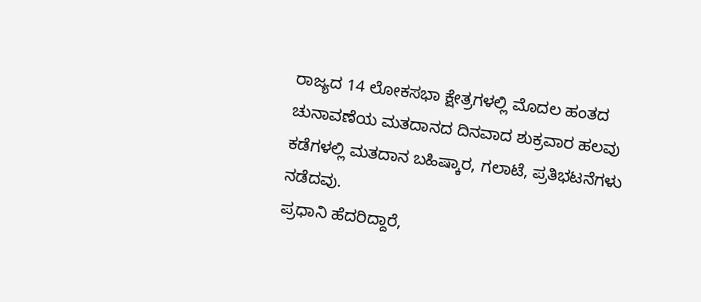ರಾಜ್ಯದ 14 ಲೋಕಸಭಾ ಕ್ಷೇತ್ರಗಳಲ್ಲಿ ಮೊದಲ ಹಂತದ ಚುನಾವಣೆಯ ಮತದಾನದ ದಿನವಾದ ಶುಕ್ರವಾರ ಹಲವು ಕಡೆಗಳಲ್ಲಿ ಮತದಾನ ಬಹಿಷ್ಕಾರ, ಗಲಾಟೆ, ಪ್ರತಿಭಟನೆಗಳು ನಡೆದವು.
ಪ್ರಧಾನಿ ಹೆದರಿದ್ದಾರೆ,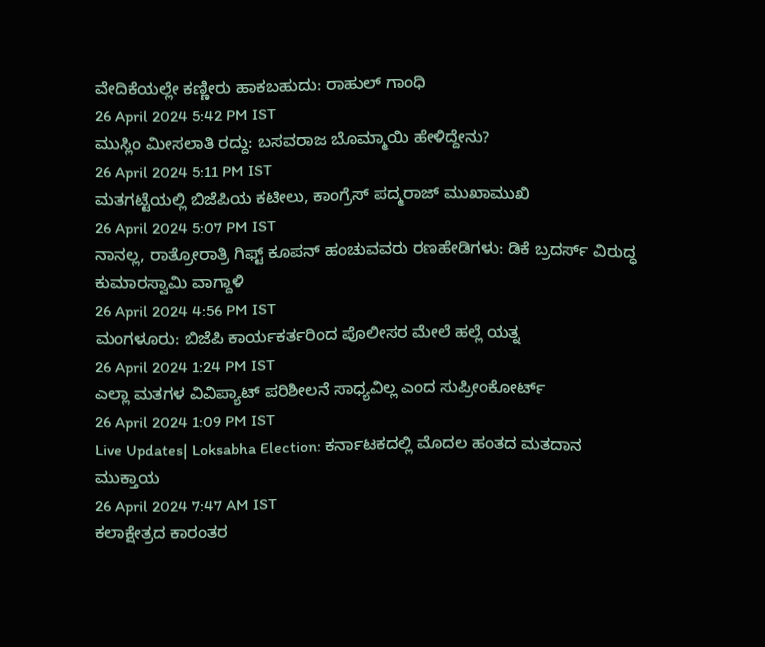ವೇದಿಕೆಯಲ್ಲೇ ಕಣ್ಣೀರು ಹಾಕಬಹುದು: ರಾಹುಲ್ ಗಾಂಧಿ
26 April 2024 5:42 PM IST
ಮುಸ್ಲಿಂ ಮೀಸಲಾತಿ ರದ್ದು: ಬಸವರಾಜ ಬೊಮ್ಮಾಯಿ ಹೇಳಿದ್ದೇನು?
26 April 2024 5:11 PM IST
ಮತಗಟ್ಟೆಯಲ್ಲಿ ಬಿಜೆಪಿಯ ಕಟೀಲು, ಕಾಂಗ್ರೆಸ್ ಪದ್ಮರಾಜ್ ಮುಖಾಮುಖಿ
26 April 2024 5:07 PM IST
ನಾನಲ್ಲ, ರಾತ್ರೋರಾತ್ರಿ ಗಿಫ್ಟ್ ಕೂಪನ್ ಹಂಚುವವರು ರಣಹೇಡಿಗಳು: ಡಿಕೆ ಬ್ರದರ್ಸ್ ವಿರುದ್ಧ ಕುಮಾರಸ್ವಾಮಿ ವಾಗ್ದಾಳಿ
26 April 2024 4:56 PM IST
ಮಂಗಳೂರು: ಬಿಜೆಪಿ ಕಾರ್ಯಕರ್ತರಿಂದ ಪೊಲೀಸರ ಮೇಲೆ ಹಲ್ಲೆ ಯತ್ನ
26 April 2024 1:24 PM IST
ಎಲ್ಲಾ ಮತಗಳ ವಿವಿಪ್ಯಾಟ್ ಪರಿಶೀಲನೆ ಸಾಧ್ಯವಿಲ್ಲ ಎಂದ ಸುಪ್ರೀಂಕೋರ್ಟ್
26 April 2024 1:09 PM IST
Live Updates| Loksabha Election: ಕರ್ನಾಟಕದಲ್ಲಿ ಮೊದಲ ಹಂತದ ಮತದಾನ ಮುಕ್ತಾಯ
26 April 2024 7:47 AM IST
ಕಲಾಕ್ಷೇತ್ರದ ಕಾರಂತರ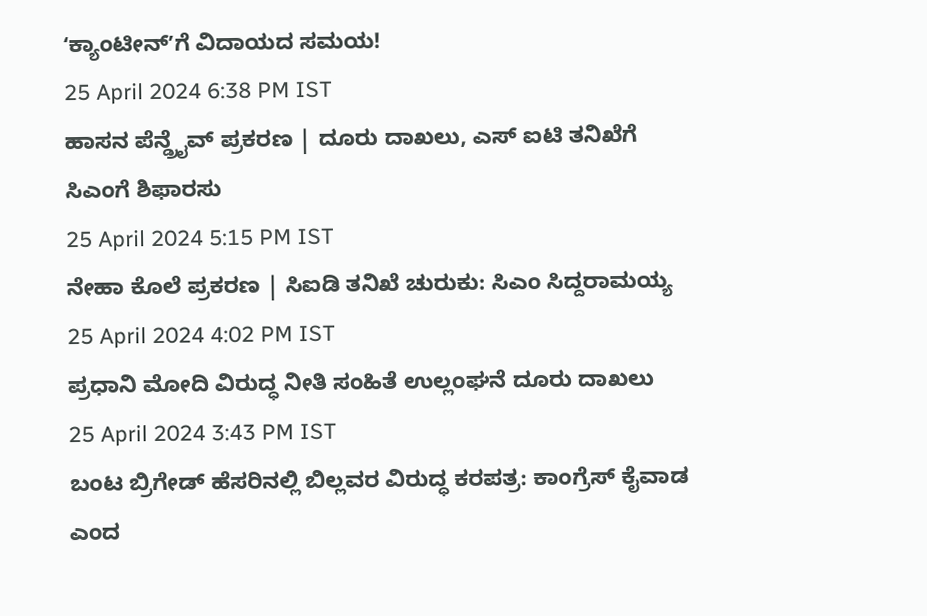ʻಕ್ಯಾಂಟೀನ್ʼಗೆ ವಿದಾಯದ ಸಮಯ!
25 April 2024 6:38 PM IST
ಹಾಸನ ಪೆನ್ಡ್ರೈವ್ ಪ್ರಕರಣ | ದೂರು ದಾಖಲು, ಎಸ್ ಐಟಿ ತನಿಖೆಗೆ ಸಿಎಂಗೆ ಶಿಫಾರಸು
25 April 2024 5:15 PM IST
ನೇಹಾ ಕೊಲೆ ಪ್ರಕರಣ | ಸಿಐಡಿ ತನಿಖೆ ಚುರುಕು: ಸಿಎಂ ಸಿದ್ದರಾಮಯ್ಯ
25 April 2024 4:02 PM IST
ಪ್ರಧಾನಿ ಮೋದಿ ವಿರುದ್ಧ ನೀತಿ ಸಂಹಿತೆ ಉಲ್ಲಂಘನೆ ದೂರು ದಾಖಲು
25 April 2024 3:43 PM IST
ಬಂಟ ಬ್ರಿಗೇಡ್ ಹೆಸರಿನಲ್ಲಿ ಬಿಲ್ಲವರ ವಿರುದ್ಧ ಕರಪತ್ರ: ಕಾಂಗ್ರೆಸ್ ಕೈವಾಡ ಎಂದ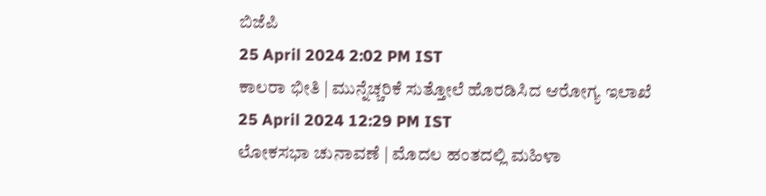ಬಿಜೆಪಿ
25 April 2024 2:02 PM IST
ಕಾಲರಾ ಭೀತಿ | ಮುನ್ನೆಚ್ಚರಿಕೆ ಸುತ್ತೋಲೆ ಹೊರಡಿಸಿದ ಆರೋಗ್ಯ ಇಲಾಖೆ
25 April 2024 12:29 PM IST
ಲೋಕಸಭಾ ಚುನಾವಣೆ | ಮೊದಲ ಹಂತದಲ್ಲಿ ಮಹಿಳಾ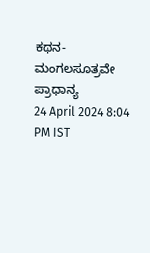ಕಥನ- ಮಂಗಲಸೂತ್ರವೇ ಪ್ರಾಧಾನ್ಯ
24 April 2024 8:04 PM IST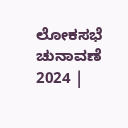ಲೋಕಸಭೆ ಚುನಾವಣೆ 2024 |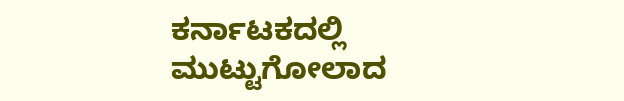ಕರ್ನಾಟಕದಲ್ಲಿ ಮುಟ್ಟುಗೋಲಾದ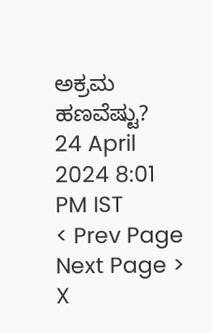ಅಕ್ರಮ ಹಣವೆಷ್ಟು?
24 April 2024 8:01 PM IST
< Prev Page
Next Page >
X